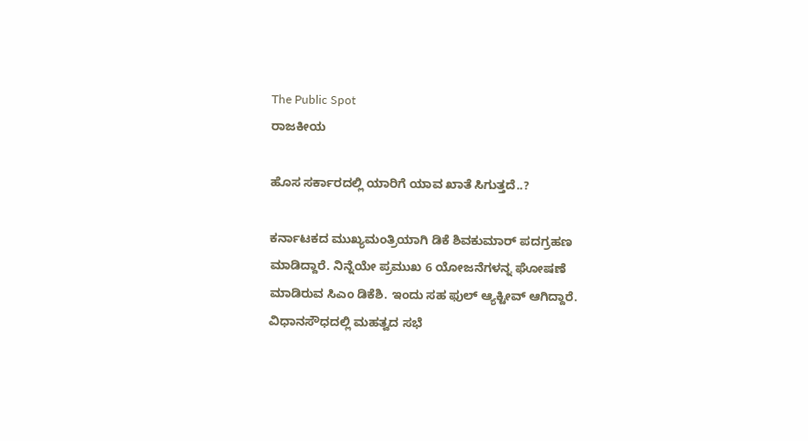The Public Spot
ರಾಜಕೀಯ

ಹೊಸ ಸರ್ಕಾರದಲ್ಲಿ ಯಾರಿಗೆ ಯಾವ ಖಾತೆ ಸಿಗುತ್ತದೆ..?

ಕರ್ನಾಟಕದ ಮುಖ್ಯಮಂತ್ರಿಯಾಗಿ ಡಿಕೆ ಶಿವಕುಮಾರ್ ಪದಗ್ರಹಣ ಮಾಡಿದ್ದಾರೆ. ನಿನ್ನೆಯೇ ಪ್ರಮುಖ 6 ಯೋಜನೆಗಳನ್ನ ಘೋಷಣೆ ಮಾಡಿರುವ ಸಿಎಂ ಡಿಕೆಶಿ. ಇಂದು ಸಹ ಫುಲ್‌ ಆ್ಯಕ್ಟೀವ್ ಆಗಿದ್ದಾರೆ. ವಿಧಾನಸೌಧದಲ್ಲಿ ಮಹತ್ವದ ಸಭೆ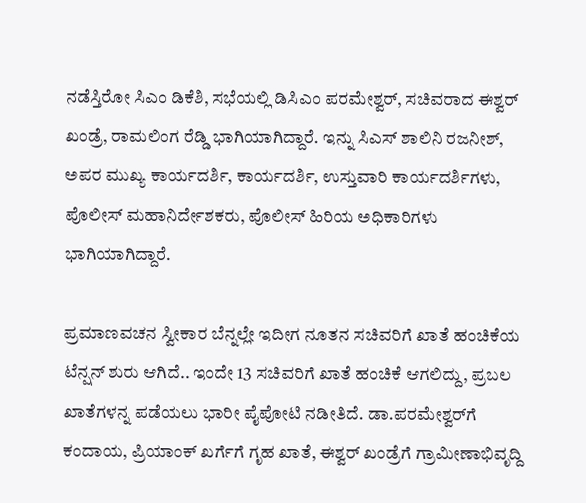ನಡೆಸ್ತಿರೋ ಸಿಎಂ ಡಿಕೆಶಿ, ಸಭೆಯಲ್ಲಿ ಡಿಸಿಎಂ ಪರಮೇಶ್ವರ್, ಸಚಿವರಾದ ಈಶ್ವರ್ ಖಂಡ್ರೆ, ರಾಮಲಿಂಗ ರೆಡ್ಡಿ‌ ಭಾಗಿಯಾಗಿದ್ದಾರೆ. ಇನ್ನು ಸಿಎಸ್ ಶಾಲಿನಿ ರಜನೀಶ್, ಅಪರ ಮುಖ್ಯ ಕಾರ್ಯದರ್ಶಿ, ಕಾರ್ಯದರ್ಶಿ, ಉಸ್ತುವಾರಿ ಕಾರ್ಯದರ್ಶಿಗಳು, ಪೊಲೀಸ್ ಮಹಾನಿರ್ದೇಶಕರು, ಪೊಲೀಸ್ ಹಿರಿಯ ಅಧಿಕಾರಿಗಳು ಭಾಗಿಯಾಗಿದ್ದಾರೆ.

ಪ್ರಮಾಣವಚನ ಸ್ವೀಕಾರ ಬೆನ್ನಲ್ಲೇ ಇದೀಗ ನೂತನ ಸಚಿವರಿಗೆ ಖಾತೆ ಹಂಚಿಕೆಯ ಟೆನ್ಷನ್ ಶುರು ಆಗಿದೆ.. ಇಂದೇ 13 ಸಚಿವರಿಗೆ ಖಾತೆ ಹಂಚಿಕೆ ಆಗಲಿದ್ದು, ಪ್ರಬಲ ಖಾತೆಗಳನ್ನ ಪಡೆಯಲು ಭಾರೀ ಪೈಪೋಟಿ ನಡೀತಿದೆ. ಡಾ.ಪರಮೇಶ್ವರ್‌ಗೆ ಕಂದಾಯ, ಪ್ರಿಯಾಂಕ್‌ ಖರ್ಗೆಗೆ ಗೃಹ ಖಾತೆ, ಈಶ್ವರ್ ಖಂಡ್ರೆಗೆ ಗ್ರಾಮೀಣಾಭಿವೃದ್ದಿ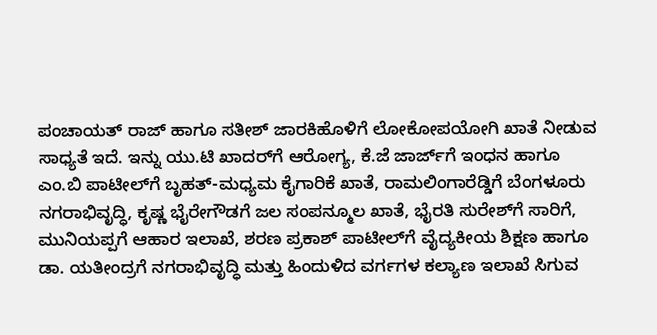ಪಂಚಾಯತ್ ರಾಜ್ ಹಾಗೂ ಸತೀಶ್ ಜಾರಕಿಹೊಳಿಗೆ ಲೋಕೋಪಯೋಗಿ ಖಾತೆ ನೀಡುವ ಸಾಧ್ಯತೆ ಇದೆ. ಇನ್ನು ಯು.ಟಿ ಖಾದರ್‌ಗೆ ಆರೋಗ್ಯ, ಕೆ.ಜೆ ಜಾರ್ಜ್‌ಗೆ ಇಂಧನ ಹಾಗೂ ಎಂ.ಬಿ ಪಾಟೀಲ್‌ಗೆ ಬೃಹತ್-ಮಧ್ಯಮ ಕೈಗಾರಿಕೆ ಖಾತೆ, ರಾಮಲಿಂಗಾರೆಡ್ಡಿಗೆ ಬೆಂಗಳೂರು ನಗರಾಭಿವೃದ್ಧಿ, ಕೃಷ್ಣ ಭೈರೇಗೌಡಗೆ ಜಲ ಸಂಪನ್ಮೂಲ ಖಾತೆ, ಭೈರತಿ ಸುರೇಶ್‌ಗೆ ಸಾರಿಗೆ, ಮುನಿಯಪ್ಪಗೆ ಆಹಾರ ಇಲಾಖೆ, ಶರಣ ಪ್ರಕಾಶ್ ಪಾಟೀಲ್‌ಗೆ ವೈದ್ಯಕೀಯ ಶಿಕ್ಷಣ ಹಾಗೂ ಡಾ. ಯತೀಂದ್ರಗೆ ನಗರಾಭಿವೃದ್ಧಿ ಮತ್ತು ಹಿಂದುಳಿದ ವರ್ಗಗಳ ಕಲ್ಯಾಣ ಇಲಾಖೆ ಸಿಗುವ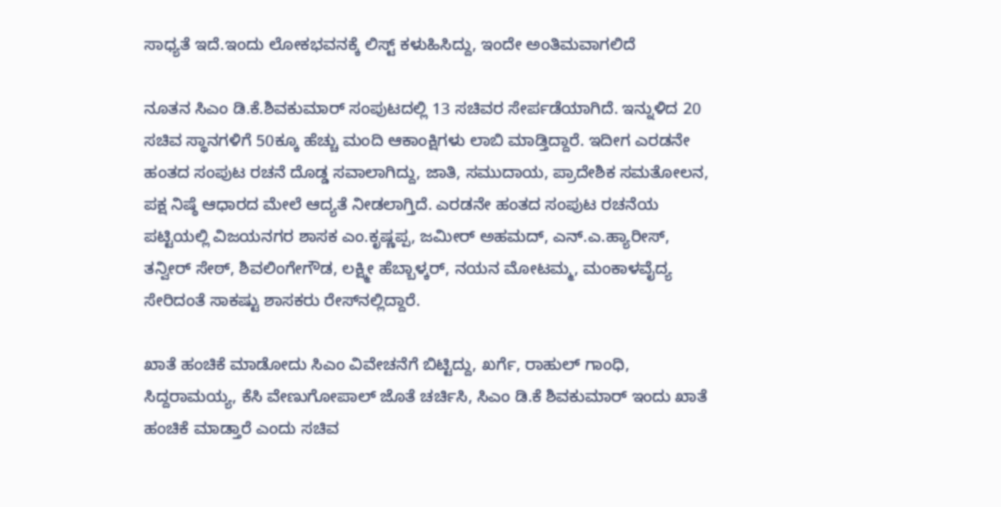ಸಾಧ್ಯತೆ ಇದೆ.ಇಂದು ಲೋಕಭವನಕ್ಕೆ ಲಿಸ್ಟ್‌ ಕಳುಹಿಸಿದ್ದು, ಇಂದೇ ಅಂತಿಮವಾಗಲಿದೆ

ನೂತನ ಸಿಎಂ ಡಿ.ಕೆ.ಶಿವಕುಮಾರ್ ಸಂಪುಟದಲ್ಲಿ 13 ಸಚಿವರ ಸೇರ್ಪಡೆಯಾಗಿದೆ. ಇನ್ನುಳಿದ 20 ಸಚಿವ ಸ್ಥಾನಗಳಿಗೆ 50ಕ್ಕೂ ಹೆಚ್ಚು ಮಂದಿ ಆಕಾಂಕ್ಷಿಗಳು ಲಾಬಿ ಮಾಡ್ತಿದ್ದಾರೆ. ಇದೀಗ ಎರಡನೇ ಹಂತದ ಸಂಪುಟ ರಚನೆ ದೊಡ್ಡ ಸವಾಲಾಗಿದ್ದು, ಜಾತಿ, ಸಮುದಾಯ, ಪ್ರಾದೇಶಿಕ ಸಮತೋಲನ, ಪಕ್ಷ ನಿಷ್ಠೆ ಆಧಾರದ ಮೇಲೆ ಆದ್ಯತೆ ನೀಡಲಾಗ್ತಿದೆ. ಎರಡನೇ ಹಂತದ ಸಂಪುಟ ರಚನೆಯ ಪಟ್ಟಿಯಲ್ಲಿ ವಿಜಯನಗರ ಶಾಸಕ ಎಂ.ಕೃಷ್ಣಪ್ಪ, ಜಮೀರ್ ಅಹಮದ್, ಎನ್.ಎ.ಹ್ಯಾರೀಸ್‌, ತನ್ವೀರ್ ಸೇಠ್, ಶಿವಲಿಂಗೇಗೌಡ, ಲಕ್ಷ್ಮೀ ಹೆಬ್ಬಾಳ್ಕರ್, ನಯನ ಮೋಟಮ್ಮ, ಮಂಕಾಳವೈದ್ಯ ಸೇರಿದಂತೆ ಸಾಕಷ್ಟು ಶಾಸಕರು ರೇಸ್‌ನಲ್ಲಿದ್ದಾರೆ.

ಖಾತೆ ಹಂಚಿಕೆ ಮಾಡೋದು ಸಿಎಂ ವಿವೇಚನೆಗೆ ಬಿಟ್ಟಿದ್ದು, ಖರ್ಗೆ, ರಾಹುಲ್ ಗಾಂಧಿ, ಸಿದ್ದರಾಮಯ್ಯ, ಕೆಸಿ ವೇಣುಗೋಪಾಲ್ ಜೊತೆ ಚರ್ಚಿಸಿ, ಸಿಎಂ ಡಿ.ಕೆ ಶಿವಕುಮಾರ್‌ ಇಂದು ಖಾತೆ ಹಂಚಿಕೆ ಮಾಡ್ತಾರೆ ಎಂದು ಸಚಿವ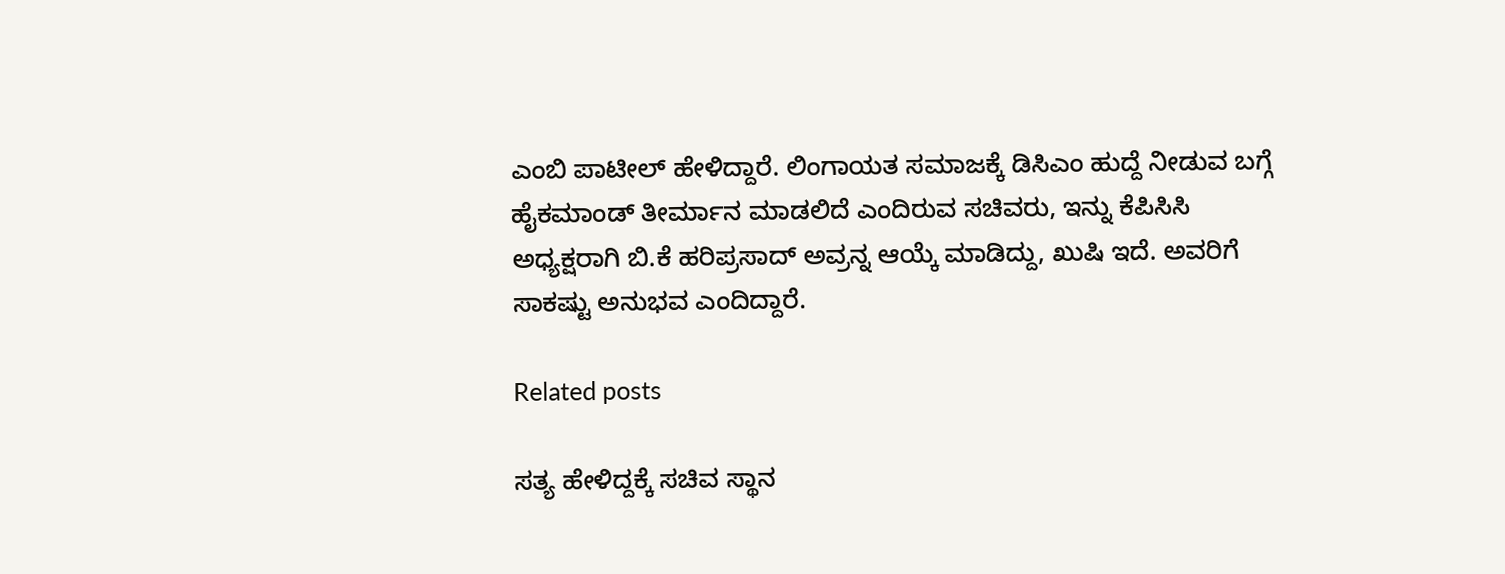ಎಂಬಿ ಪಾಟೀಲ್ ಹೇಳಿದ್ದಾರೆ. ಲಿಂಗಾಯತ ಸಮಾಜಕ್ಕೆ ಡಿಸಿಎಂ ಹುದ್ದೆ ನೀಡುವ ಬಗ್ಗೆ ಹೈಕಮಾಂಡ್ ತೀರ್ಮಾನ ಮಾಡಲಿದೆ ಎಂದಿರುವ ಸಚಿವರು, ಇನ್ನು ಕೆಪಿಸಿಸಿ ಅಧ್ಯಕ್ಷರಾಗಿ ಬಿ.ಕೆ ಹರಿಪ್ರಸಾದ್ ಅವ್ರನ್ನ ಆಯ್ಕೆ ಮಾಡಿದ್ದು, ಖುಷಿ ಇದೆ. ಅವರಿಗೆ ಸಾಕಷ್ಟು ಅನುಭವ ಎಂದಿದ್ದಾರೆ.

Related posts

ಸತ್ಯ ಹೇಳಿದ್ದಕ್ಕೆ ಸಚಿವ ಸ್ಥಾನ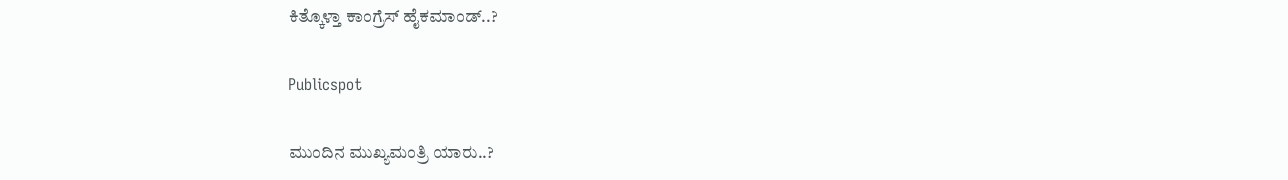ಕಿತ್ಕೊಳ್ತಾ ಕಾಂಗ್ರೆಸ್ ಹೈಕಮಾಂಡ್..?

Publicspot

ಮುಂದಿನ ಮುಖ್ಯಮಂತ್ರಿ ಯಾರು..?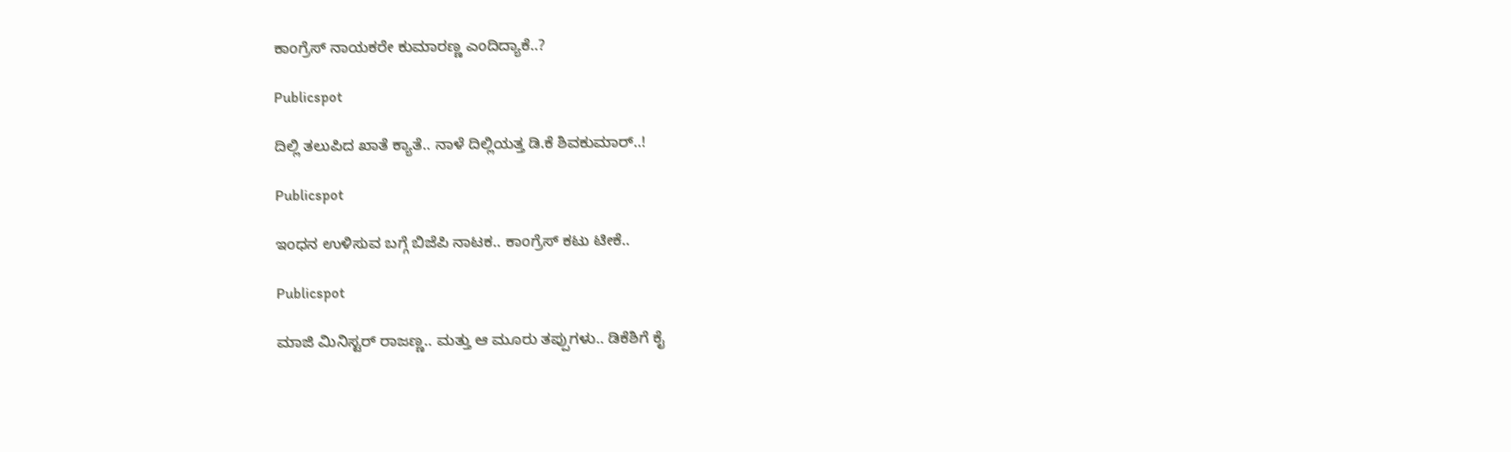ಕಾಂಗ್ರೆಸ್‌ ನಾಯಕರೇ ಕುಮಾರಣ್ಣ ಎಂದಿದ್ಯಾಕೆ..?

Publicspot

ದಿಲ್ಲಿ ತಲುಪಿದ ಖಾತೆ ಕ್ಯಾತೆ.. ನಾಳೆ ದಿಲ್ಲಿಯತ್ತ ಡಿ.ಕೆ ಶಿವಕುಮಾರ್..!

Publicspot

ಇಂಧನ ಉಳಿಸುವ ಬಗ್ಗೆ ಬಿಜೆಪಿ ನಾಟಕ.. ಕಾಂಗ್ರೆಸ್ ಕಟು ಟೀಕೆ..

Publicspot

ಮಾಜಿ ಮಿನಿಸ್ಟರ್ ರಾಜಣ್ಣ.. ಮತ್ತು ಆ ಮೂರು ತಪ್ಪುಗಳು.. ಡಿಕೆಶಿಗೆ ಕೈ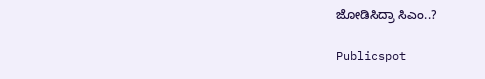ಜೋಡಿಸಿದ್ರಾ ಸಿಎಂ..?

Publicspot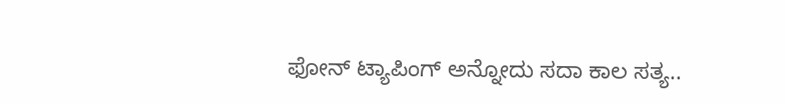ಫೋನ್ ಟ್ಯಾಪಿಂಗ್ ಅನ್ನೋದು ಸದಾ ಕಾಲ ಸತ್ಯ..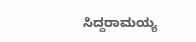ಸಿದ್ದರಾಮಯ್ಯ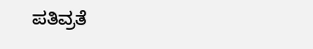ಪತಿವ್ರತೆ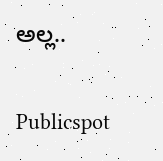ಅಲ್ಲ..

Publicspot